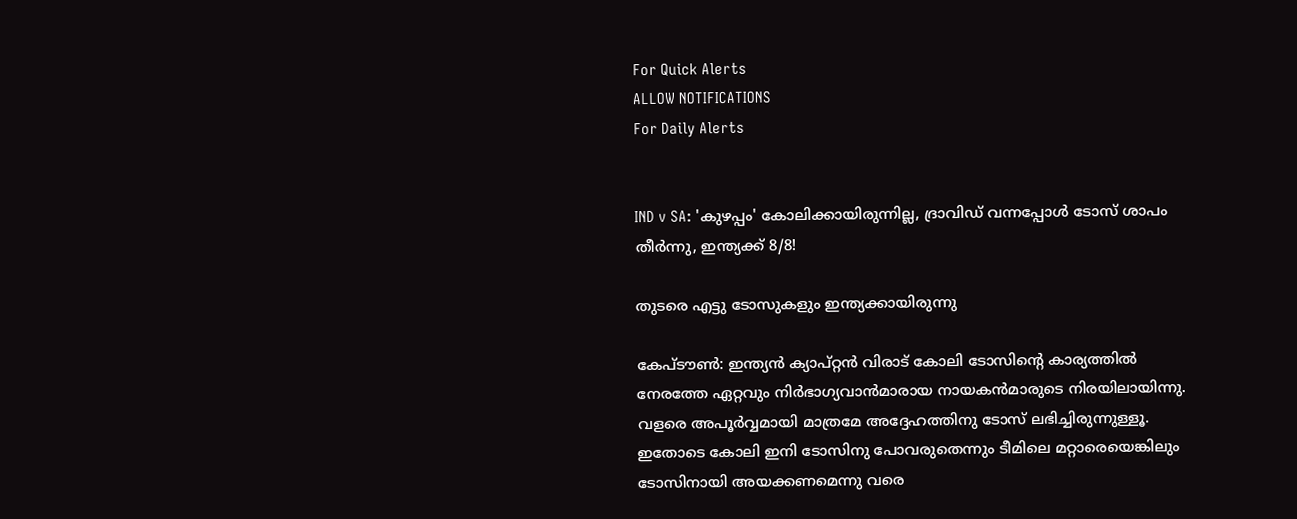For Quick Alerts
ALLOW NOTIFICATIONS
For Daily Alerts


IND v SA: 'കുഴപ്പം' കോലിക്കായിരുന്നില്ല, ദ്രാവിഡ് വന്നപ്പോള്‍ ടോസ് ശാപം തീര്‍ന്നു, ഇന്ത്യക്ക് 8/8!

തുടരെ എട്ടു ടോസുകളും ഇന്ത്യക്കായിരുന്നു

കേപ്ടൗണ്‍: ഇന്ത്യന്‍ ക്യാപ്റ്റന്‍ വിരാട് കോലി ടോസിന്റെ കാര്യത്തില്‍ നേരത്തേ ഏറ്റവും നിര്‍ഭാഗ്യവാന്‍മാരായ നായകന്‍മാരുടെ നിരയിലായിന്നു. വളരെ അപൂര്‍വ്വമായി മാത്രമേ അദ്ദേഹത്തിനു ടോസ് ലഭിച്ചിരുന്നുള്ളൂ. ഇതോടെ കോലി ഇനി ടോസിനു പോവരുതെന്നും ടീമിലെ മറ്റാരെയെങ്കിലും ടോസിനായി അയക്കണമെന്നു വരെ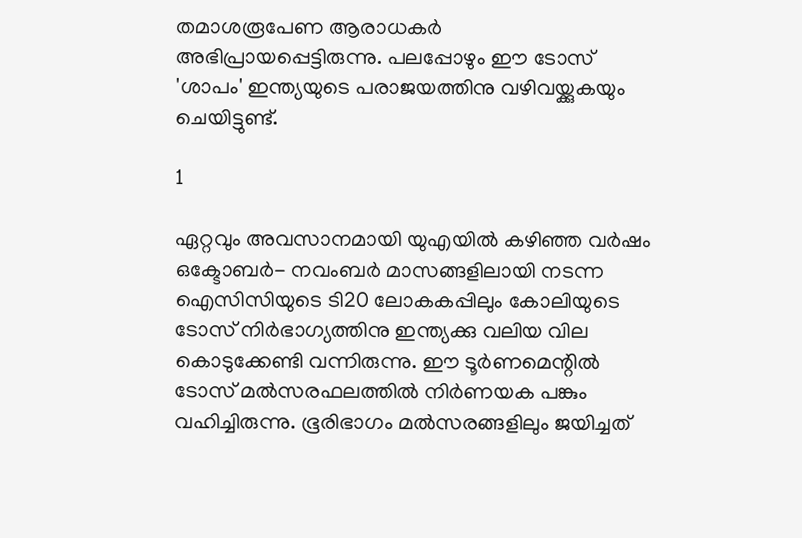തമാശരൂപേണ ആരാധകര്‍ അഭിപ്രായപ്പെട്ടിരുന്നു. പലപ്പോഴും ഈ ടോസ് 'ശാപം' ഇന്ത്യയുടെ പരാജയത്തിനു വഴിവയ്ക്കുകയും ചെയിട്ടുണ്ട്.

1

ഏറ്റവും അവസാനമായി യുഎയില്‍ കഴിഞ്ഞ വര്‍ഷം ഒക്ടോബര്‍- നവംബര്‍ മാസങ്ങളിലായി നടന്ന ഐസിസിയുടെ ടി20 ലോകകപ്പിലും കോലിയുടെ ടോസ് നിര്‍ഭാഗ്യത്തിനു ഇന്ത്യക്കു വലിയ വില കൊടുക്കേണ്ടി വന്നിരുന്നു. ഈ ടൂര്‍ണമെന്റില്‍ ടോസ് മല്‍സരഫലത്തില്‍ നിര്‍ണയക പങ്കും വഹിച്ചിരുന്നു. ഭൂരിഭാഗം മല്‍സരങ്ങളിലും ജയിച്ചത്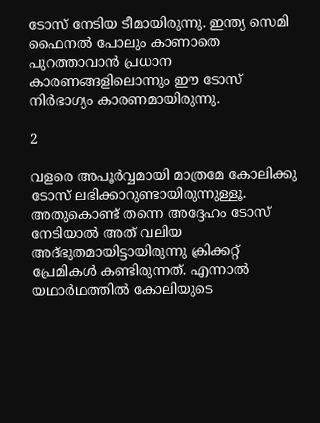ടോസ് നേടിയ ടീമായിരുന്നു. ഇന്ത്യ സെമി ഫൈനല്‍ പോലും കാണാതെ പുറത്താവാന്‍ പ്രധാന കാരണങ്ങളിലൊന്നും ഈ ടോസ് നിര്‍ഭാഗ്യം കാരണമായിരുന്നു.

2

വളരെ അപൂര്‍വ്വമായി മാത്രമേ കോലിക്കു ടോസ് ലഭിക്കാറുണ്ടായിരുന്നുള്ളൂ. അതുകൊണ്ട് തന്നെ അദ്ദേഹം ടോസ് നേടിയാല്‍ അത് വലിയ അദ്ഭുതമായിട്ടായിരുന്നു ക്രിക്കറ്റ് പ്രേമികള്‍ കണ്ടിരുന്നത്. എന്നാല്‍ യഥാര്‍ഥത്തില്‍ കോലിയുടെ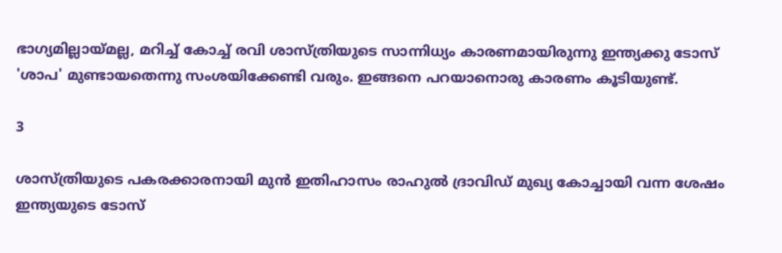ഭാഗ്യമില്ലായ്മല്ല, മറിച്ച് കോച്ച് രവി ശാസ്ത്രിയുടെ സാന്നിധ്യം കാരണമായിരുന്നു ഇന്ത്യക്കു ടോസ് 'ശാപ' മുണ്ടായതെന്നു സംശയിക്കേണ്ടി വരും. ഇങ്ങനെ പറയാനൊരു കാരണം കൂടിയുണ്ട്.

3

ശാസ്ത്രിയുടെ പകരക്കാരനായി മുന്‍ ഇതിഹാസം രാഹുല്‍ ദ്രാവിഡ് മുഖ്യ കോച്ചായി വന്ന ശേഷം ഇന്ത്യയുടെ ടോസ്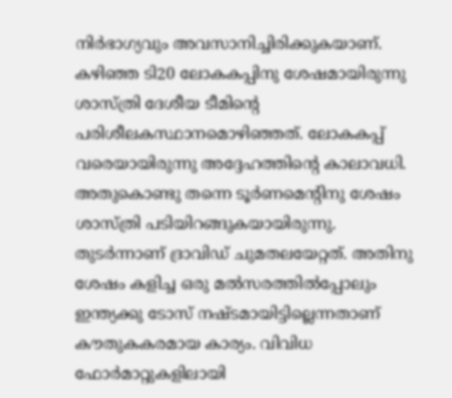നിര്‍ഭാഗ്യവും അവസാനിച്ചിരിക്കുകയാണ്. കഴിഞ്ഞ ടി20 ലോകകപ്പിനു ശേഷമായിരുന്നു ശാസ്ത്രി ദേശീയ ടീമിന്റെ പരിശീലകസ്ഥാനമൊഴിഞ്ഞത്. ലോകകപ്പ് വരെയായിരുന്നു അദ്ദേഹത്തിന്റെ കാലാവധി. അതുകൊണ്ടു തന്നെ ടൂര്‍ണമെന്റിനു ശേഷം ശാസ്ത്രി പടിയിറങ്ങുകയായിരുന്നു. തുടര്‍ന്നാണ് ദ്രാവിഡ് ചുമതലയേറ്റത്. അതിനു ശേഷം കളിച്ച ഒരു മല്‍സരത്തില്‍പ്പോലും ഇന്ത്യക്കു ടോസ് നഷ്ടമായിട്ടില്ലെന്നതാണ് കൗതുകകരമായ കാര്യം. വിവിധ ഫോര്‍മാറ്റുകളിലായി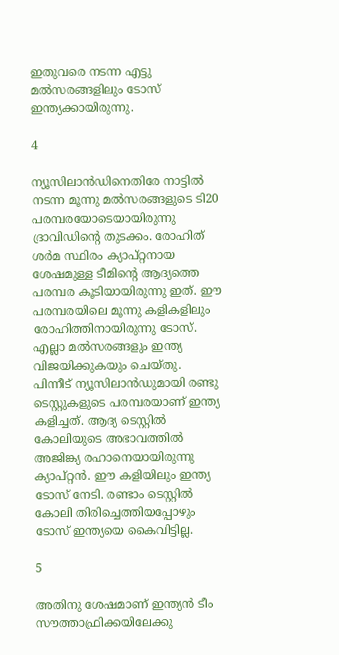ഇതുവരെ നടന്ന എട്ടു മല്‍സരങ്ങളിലും ടോസ് ഇന്ത്യക്കായിരുന്നു.

4

ന്യൂസിലാന്‍ഡിനെതിരേ നാട്ടില്‍ നടന്ന മൂന്നു മല്‍സരങ്ങളുടെ ടി20 പരമ്പരയോടെയായിരുന്നു ദ്രാവിഡിന്റെ തുടക്കം. രോഹിത് ശര്‍മ സ്ഥിരം ക്യാപ്റ്റനായ ശേഷമുള്ള ടീമിന്റെ ആദ്യത്തെ പരമ്പര കൂടിയായിരുന്നു ഇത്. ഈ പരമ്പരയിലെ മൂന്നു കളികളിലും രോഹിത്തിനായിരുന്നു ടോസ്. എല്ലാ മല്‍സരങ്ങളും ഇന്ത്യ വിജയിക്കുകയും ചെയ്തു. പിന്നീട് ന്യൂസിലാന്‍ഡുമായി രണ്ടു ടെസ്റ്റുകളുടെ പരമ്പരയാണ് ഇന്ത്യ കളിച്ചത്. ആദ്യ ടെസ്റ്റില്‍ കോലിയുടെ അഭാവത്തില്‍ അജിങ്ക്യ രഹാനെയായിരുന്നു ക്യാപ്റ്റന്‍. ഈ കളിയിലും ഇന്ത്യ ടോസ് നേടി. രണ്ടാം ടെസ്റ്റില്‍ കോലി തിരിച്ചെത്തിയപ്പോഴും ടോസ് ഇന്ത്യയെ കൈവിട്ടില്ല.

5

അതിനു ശേഷമാണ് ഇന്ത്യന്‍ ടീം സൗത്താഫ്രിക്കയിലേക്കു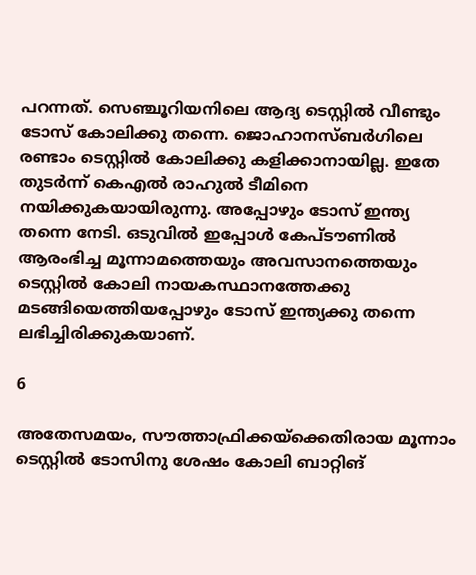പറന്നത്. സെഞ്ചൂറിയനിലെ ആദ്യ ടെസ്റ്റില്‍ വീണ്ടും ടോസ് കോലിക്കു തന്നെ. ജൊഹാനസ്ബര്‍ഗിലെ രണ്ടാം ടെസ്റ്റില്‍ കോലിക്കു കളിക്കാനായില്ല. ഇതേ തുടര്‍ന്ന് കെഎല്‍ രാഹുല്‍ ടീമിനെ നയിക്കുകയായിരുന്നു. അപ്പോഴും ടോസ് ഇന്ത്യ തന്നെ നേടി. ഒടുവില്‍ ഇപ്പോള്‍ കേപ്ടൗണില്‍ ആരംഭിച്ച മൂന്നാമത്തെയും അവസാനത്തെയും ടെസ്റ്റില്‍ കോലി നായകസ്ഥാനത്തേക്കു മടങ്ങിയെത്തിയപ്പോഴും ടോസ് ഇന്ത്യക്കു തന്നെ ലഭിച്ചിരിക്കുകയാണ്.

6

അതേസമയം, സൗത്താഫ്രിക്കയ്‌ക്കെതിരായ മൂന്നാം ടെസ്റ്റില്‍ ടോസിനു ശേഷം കോലി ബാറ്റിങ്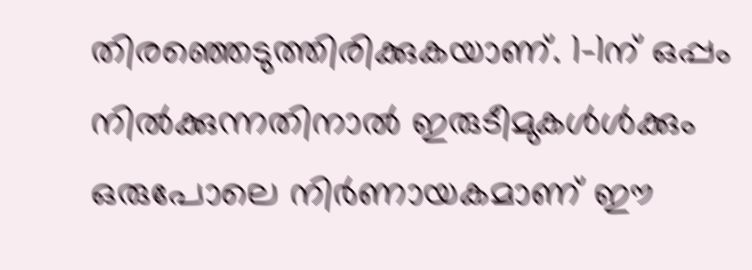തിരഞ്ഞെടുത്തിരിക്കുകയാണ്. 1-1ന് ഒപ്പം നില്‍ക്കുന്നതിനാല്‍ ഇരുടീമുകള്‍ള്‍ക്കും ഒരുപോലെ നിര്‍ണായകമാണ് ഈ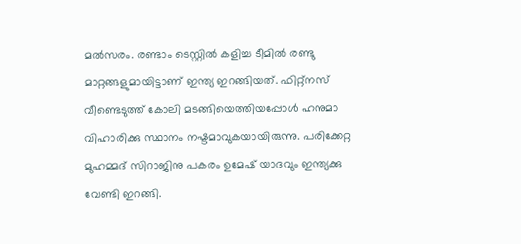മല്‍സരം. രണ്ടാം ടെസ്റ്റില്‍ കളിച്ച ടീമില്‍ രണ്ടു മാറ്റങ്ങളുമായിട്ടാണ് ഇന്ത്യ ഇറങ്ങിയത്. ഫിറ്റ്‌നസ് വീണ്ടെടുത്ത് കോലി മടങ്ങിയെത്തിയപ്പോള്‍ ഹനുമാ വിഹാരിക്കു സ്ഥാനം നഷ്ടമാവുകയായിരുന്നു. പരിക്കേറ്റ മുഹമ്മദ് സിറാജിനു പകരം ഉമേഷ് യാദവും ഇന്ത്യക്കു വേണ്ടി ഇറങ്ങി.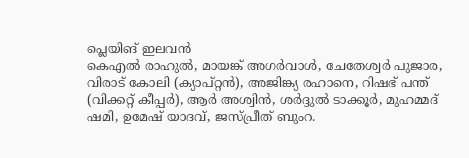പ്ലെയിങ് ഇലവന്‍
കെഎല്‍ രാഹുല്‍, മായങ്ക് അഗര്‍വാള്‍, ചേതേശ്വര്‍ പുജാര, വിരാട് കോലി (ക്യാപ്റ്റന്‍), അജിങ്ക്യ രഹാനെ, റിഷഭ് പന്ത് (വിക്കറ്റ് കീപ്പര്‍), ആര്‍ അശ്വിന്‍, ശര്‍ദ്ദുല്‍ ടാക്കൂര്‍, മുഹമ്മദ് ഷമി, ഉമേഷ് യാദവ്, ജസ്പ്രീത് ബുംറ.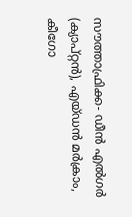സൗത്താഫ്രിക്ക- ഡീന്‍ എല്‍ഗര്‍ (ക്യാപ്റ്റന്‍), എയ്ഡന്‍ മര്‍ക്രാം, കീഗോ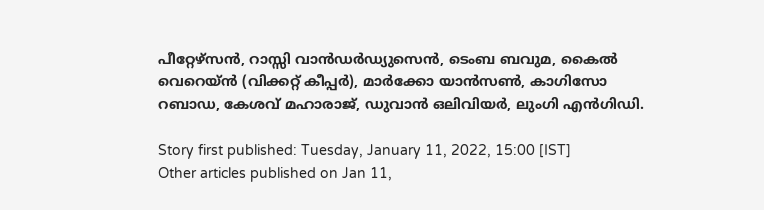പീറ്റേഴ്സന്‍, റാസ്സി വാന്‍ഡര്‍ഡ്യുസെന്‍, ടെംബ ബവുമ, കൈല്‍ വെറെയ്ന്‍ (വിക്കറ്റ് കീപ്പര്‍), മാര്‍ക്കോ യാന്‍സണ്‍, കാഗിസോ റബാഡ, കേശവ് മഹാരാജ്, ഡുവാന്‍ ഒലിവിയര്‍, ലുംഗി എന്‍ഗിഡി.

Story first published: Tuesday, January 11, 2022, 15:00 [IST]
Other articles published on Jan 11,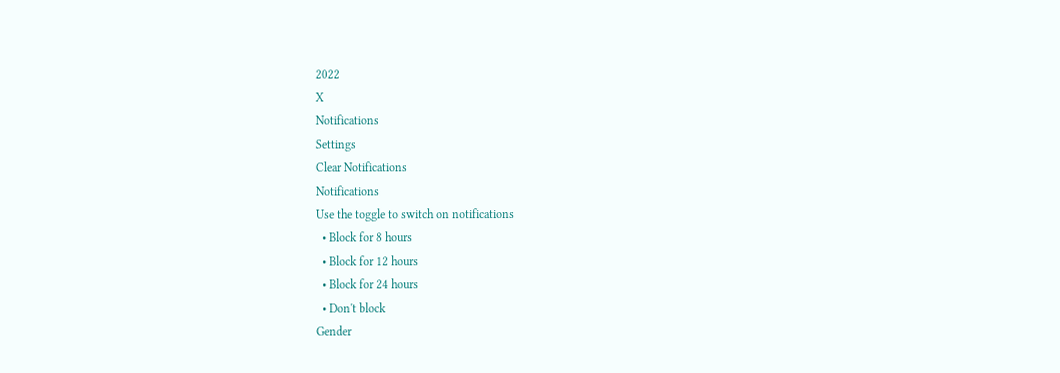2022
X
Notifications
Settings
Clear Notifications
Notifications
Use the toggle to switch on notifications
  • Block for 8 hours
  • Block for 12 hours
  • Block for 24 hours
  • Don't block
Gender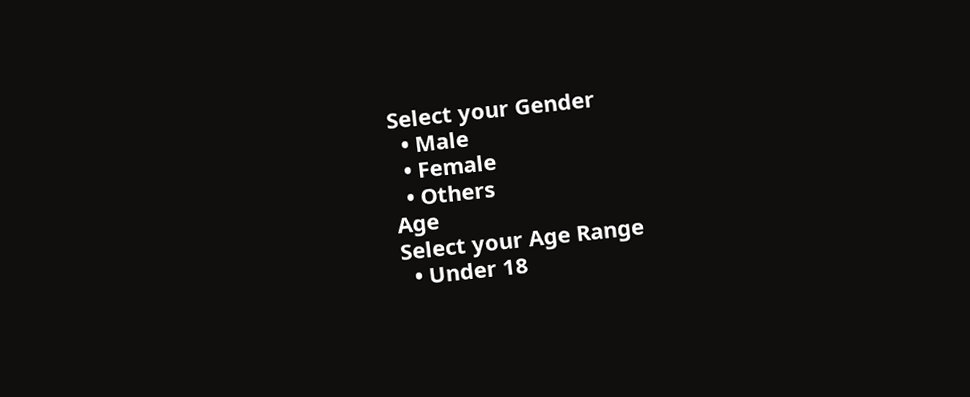Select your Gender
  • Male
  • Female
  • Others
Age
Select your Age Range
  • Under 18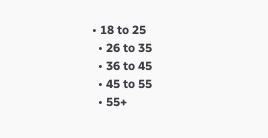• 18 to 25
  • 26 to 35
  • 36 to 45
  • 45 to 55
  • 55+